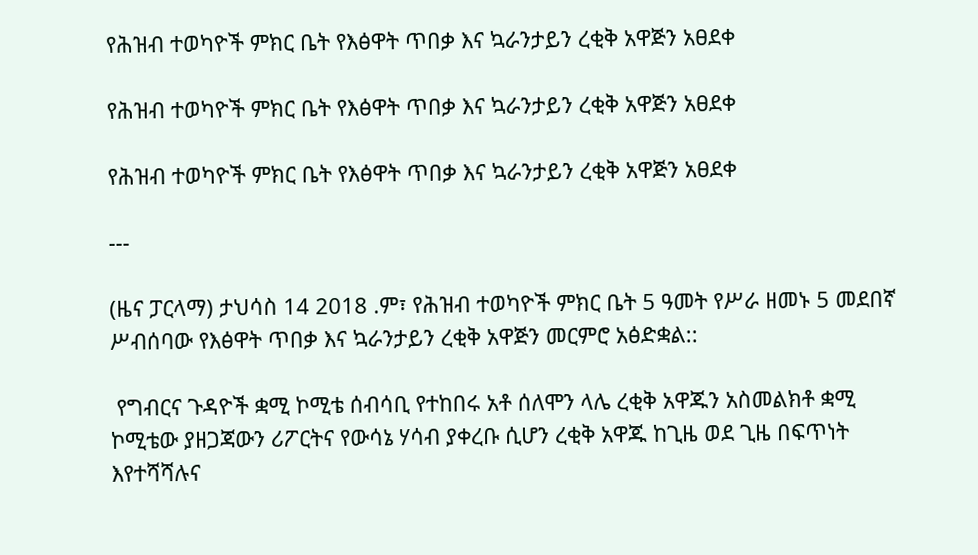የሕዝብ ተወካዮች ምክር ቤት የእፅዋት ጥበቃ እና ኳራንታይን ረቂቅ አዋጅን አፀደቀ

የሕዝብ ተወካዮች ምክር ቤት የእፅዋት ጥበቃ እና ኳራንታይን ረቂቅ አዋጅን አፀደቀ

የሕዝብ ተወካዮች ምክር ቤት የእፅዋት ጥበቃ እና ኳራንታይን ረቂቅ አዋጅን አፀደቀ

---

(ዜና ፓርላማ) ታህሳስ 14 2018 .ም፣ የሕዝብ ተወካዮች ምክር ቤት 5 ዓመት የሥራ ዘመኑ 5 መደበኛ ሥብሰባው የእፅዋት ጥበቃ እና ኳራንታይን ረቂቅ አዋጅን መርምሮ አፅድቋል::

 የግብርና ጉዳዮች ቋሚ ኮሚቴ ሰብሳቢ የተከበሩ አቶ ሰለሞን ላሌ ረቂቅ አዋጁን አስመልክቶ ቋሚ ኮሚቴው ያዘጋጃውን ሪፖርትና የውሳኔ ሃሳብ ያቀረቡ ሲሆን ረቂቅ አዋጁ ከጊዜ ወደ ጊዜ በፍጥነት እየተሻሻሉና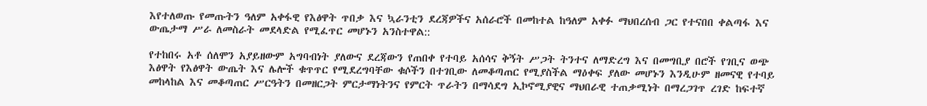እየተለወጡ የመጡትን ዓለም አቀፋዊ የእፅዋት ጥበቃ እና ኳራንቲን ደረጃዎችና አሰራሮች በመከተል ከዓለም አቀፉ ማህበረሰብ ጋር የተናበበ ቀልጣፋ እና ውጤታማ ሥራ ለመስራት መደላድል የሚፈጥር መሆኑን አንስተዋል::

የተከበሩ አቶ ሰለሞን አያይዘውም አግባብነት ያለውና ደረጃውን የጠበቀ የተባይ አሰሳና ቅኝት ሥጋት ትንተና ለማድረግ እና በመግቢያ በሮች የገቢና ወጭ እፅዋት የእፅዋት ውጤት እና ሌሎች ቁጥጥር የሚደረግባቸው ቁሶችን በተገቢው ለመቆጣጠር የሚያስችል ማዕቀፍ ያለው መሆኑን እንዲሁም ዘመናዊ የተባይ መከላከል እና መቆጣጠር ሥርዓትን በመዘርጋት ምርታማነትንና የምርት ጥራትን በማሳደግ ኢኮኖሚያዊና ማህበራዊ ተጠቃሚነት በማረጋገጥ ረገድ ከፍተኛ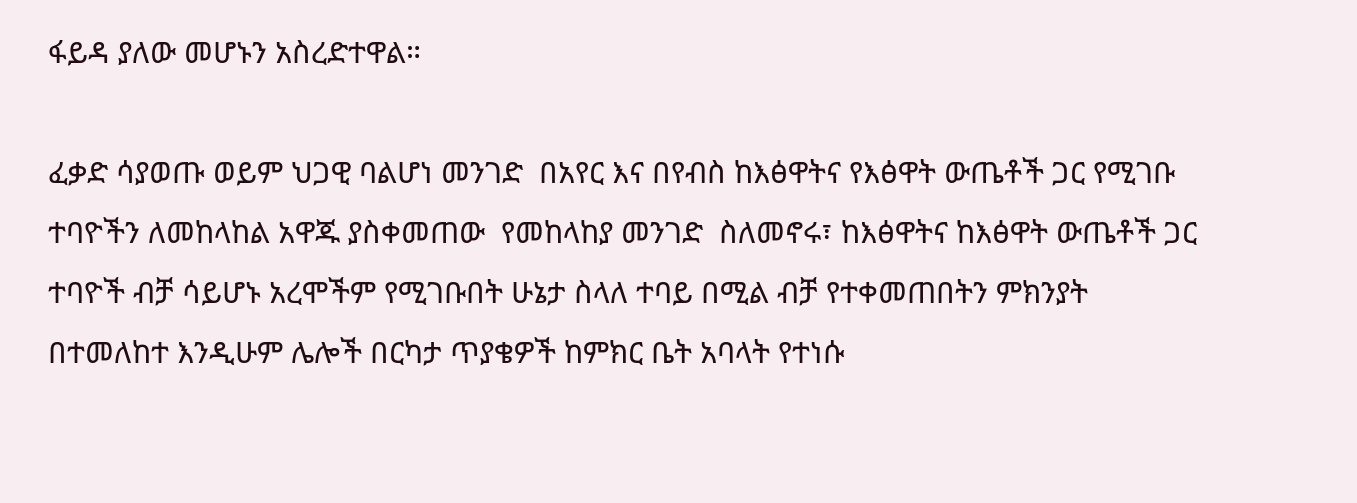ፋይዳ ያለው መሆኑን አስረድተዋል።

ፈቃድ ሳያወጡ ወይም ህጋዊ ባልሆነ መንገድ  በአየር እና በየብስ ከእፅዋትና የእፅዋት ውጤቶች ጋር የሚገቡ ተባዮችን ለመከላከል አዋጁ ያስቀመጠው  የመከላከያ መንገድ  ስለመኖሩ፣ ከእፅዋትና ከእፅዋት ውጤቶች ጋር ተባዮች ብቻ ሳይሆኑ አረሞችም የሚገቡበት ሁኔታ ስላለ ተባይ በሚል ብቻ የተቀመጠበትን ምክንያት በተመለከተ እንዲሁም ሌሎች በርካታ ጥያቄዎች ከምክር ቤት አባላት የተነሱ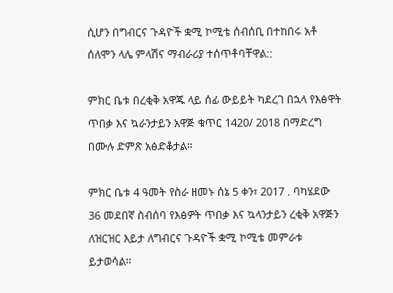ሲሆን በግብርና ጉዳዮች ቋሚ ኮሚቴ ሰብሰቢ በተከበሩ አቶ ሰለሞን ላሌ ምላሽና ማብራሪያ ተሰጥቶባቸዋል::

ምክር ቤቱ በረቂቅ አዋጁ ላይ ሰፊ ውይይት ካደረገ በኋላ የእፅዋት ጥበቃ እና ኳራንታይን አዋጅ ቁጥር 1420/ 2018 በማድረግ  በሙሉ ድምጽ አፅድቆታል።

ምክር ቤቱ 4 ዓመት የስራ ዘመኑ ሰኔ 5 ቀን፣ 2017 . ባካሄደው 36 መደበኛ ስብሰባ የእፅዎት ጥበቃ እና ኳላንታይን ረቂቅ አዋጅን ለዝርዝር እይታ ለግብርና ጉዳዮች ቋሚ ኮሚቴ መምራቱ ይታወሳል።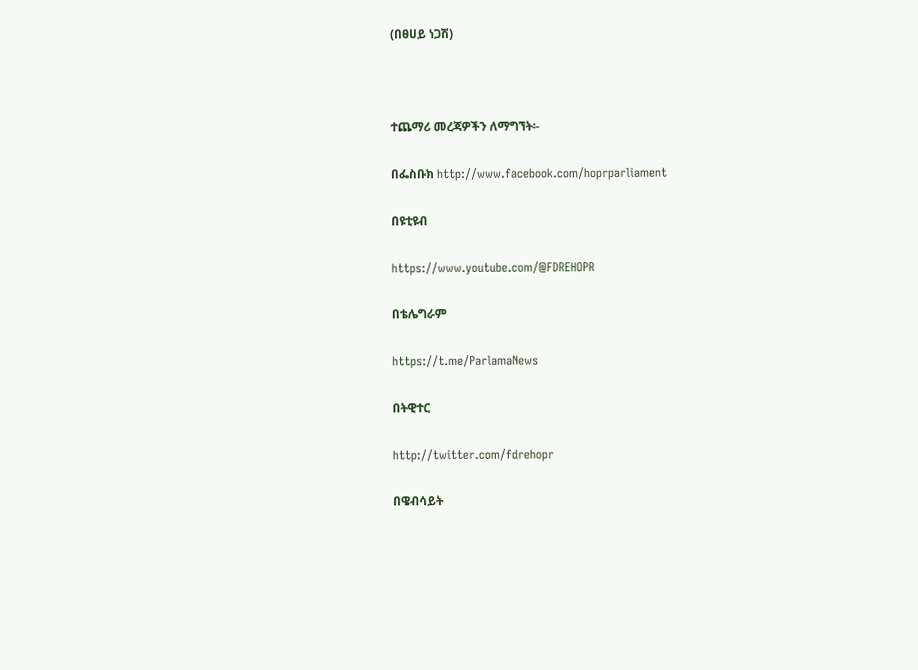(በፀሀይ ነጋሽ)



ተጨማሪ መረጃዎችን ለማግኘት፡-

በፌስቡክ http://www.facebook.com/hoprparliament

በዩቲዩብ

https://www.youtube.com/@FDREHOPR

በቴሌግራም

https://t.me/ParlamaNews

በትዊተር

http://twitter.com/fdrehopr

በዌብሳይት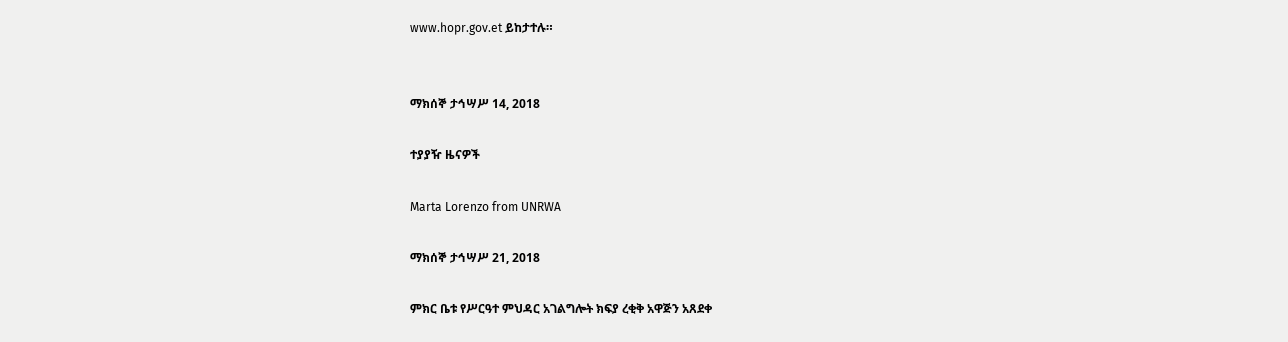www.hopr.gov.et ይከታተሉ።


ማክሰኞ ታኅሣሥ 14, 2018

ተያያዥ ዜናዎች

Marta Lorenzo from UNRWA

ማክሰኞ ታኅሣሥ 21, 2018

ምክር ቤቱ የሥርዓተ ምህዳር አገልግሎት ክፍያ ረቂቅ አዋጅን አጸደቀ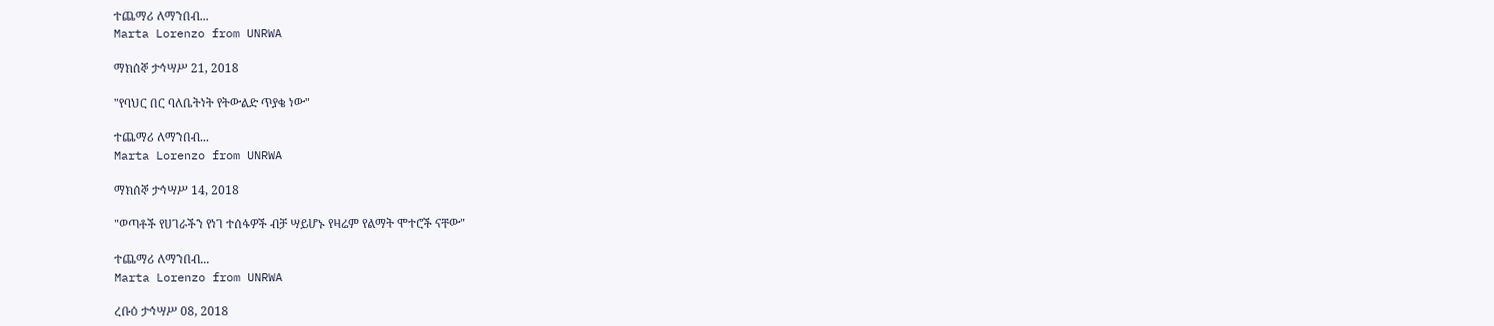ተጨማሪ ለማንበብ...
Marta Lorenzo from UNRWA

ማክሰኞ ታኅሣሥ 21, 2018

"የባህር በር ባለቤትነት የትውልድ ጥያቄ ነው"

ተጨማሪ ለማንበብ...
Marta Lorenzo from UNRWA

ማክሰኞ ታኅሣሥ 14, 2018

"ወጣቶች የሀገራችን የነገ ተሰፋዎች ብቻ ሣይሆኑ የዛሬም የልማት ሞተሮች ናቸው"

ተጨማሪ ለማንበብ...
Marta Lorenzo from UNRWA

ረቡዕ ታኅሣሥ 08, 2018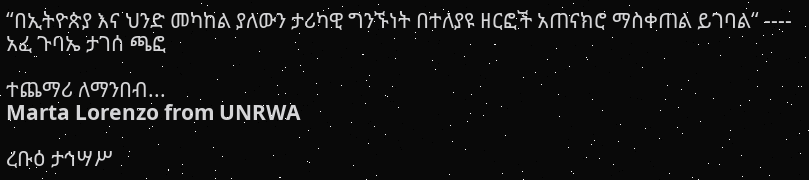“በኢትዮጵያ እና ህንድ መካከል ያለውን ታሪካዊ ግንኙነት በተለያዩ ዘርፎች አጠናክሮ ማስቀጠል ይገባል“ ---- አፈ ጉባኤ ታገሰ ጫፎ

ተጨማሪ ለማንበብ...
Marta Lorenzo from UNRWA

ረቡዕ ታኅሣሥ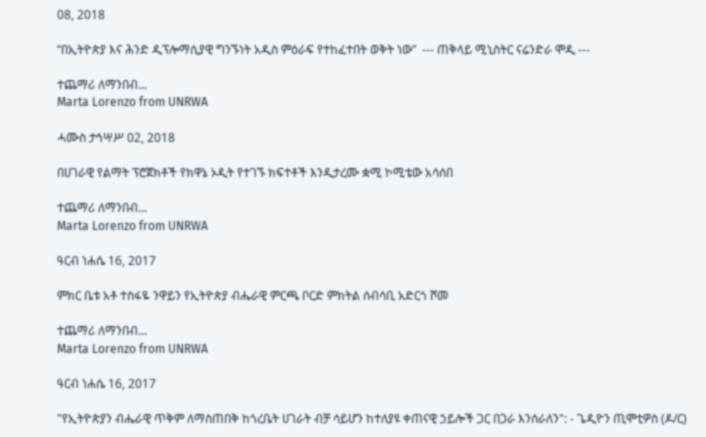08, 2018

“በኢትዮጵያ እና ሕንድ ዲፕሎማሲያዊ ግንኙነት አዲስ ምዕራፍ የተከፈተበት ወቅት ነው”  --- ጠቅላይ ሚኒስትር ናሬንድራ ሞዲ ---

ተጨማሪ ለማንበብ...
Marta Lorenzo from UNRWA

ሓሙስ ታኅሣሥ 02, 2018

በሀገራዊ የልማት ፕሮጀክቶች የክዋኔ ኦዲት የተገኙ ክፍተቶች እንዲታረሙ ቋሚ ኮሚቴው አሳሰበ

ተጨማሪ ለማንበብ...
Marta Lorenzo from UNRWA

ዓርብ ነሐሴ 16, 2017

ምክር ቤቱ አቶ ተስፋዬ ንዋይን የኢትዮጵያ ብሔራዊ ምርጫ ቦርድ ምክትል ሰብሳቢ አድርጎ ሾመ

ተጨማሪ ለማንበብ...
Marta Lorenzo from UNRWA

ዓርብ ነሐሴ 16, 2017

"የኢትዮጵያን ብሔራዊ ጥቅም ለማስጠበቅ ከጎረቤት ሀገራት ብቻ ሳይሆን ከተለያዩ ቀጠናዊ ኃይሎች ጋር በጋራ እንሰራለን": - ጌዲዮን ጢሞቲዎስ (ዶ/ር)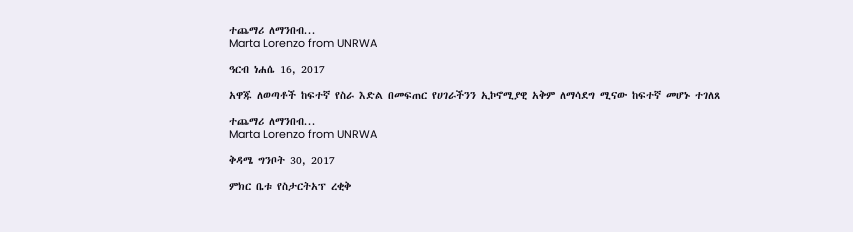ተጨማሪ ለማንበብ...
Marta Lorenzo from UNRWA

ዓርብ ነሐሴ 16, 2017

አዋጁ ለወጣቶች ከፍተኛ የስራ እድል በመፍጠር የሀገራችንን ኢኮኖሚያዊ አቅም ለማሳደግ ሚናው ከፍተኛ መሆኑ ተገለጸ

ተጨማሪ ለማንበብ...
Marta Lorenzo from UNRWA

ቅዳሜ ግንቦት 30, 2017

ምክር ቤቱ የስታርትአፕ ረቂቅ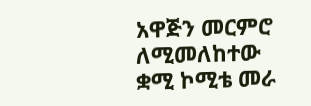አዋጅን መርምሮ ለሚመለከተው ቋሚ ኮሚቴ መራ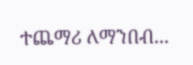ተጨማሪ ለማንበብ...